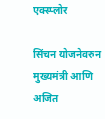एक्स्प्लोर

सिंचन योजनेवरुन मुख्यमंत्री आणि अजित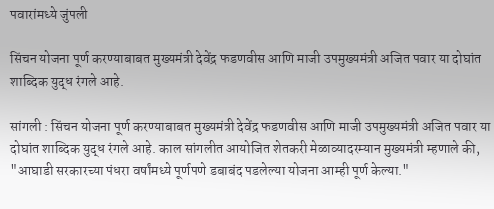पवारांमध्ये जुंपली

सिंचन योजना पूर्ण करण्याबाबत मुख्यमंत्री देवेंद्र फडणवीस आणि माजी उपमुख्यमंत्री अजित पवार या दोघांत शाब्दिक युद्ध रंगले आहे.

सांगली : सिंचन योजना पूर्ण करण्याबाबत मुख्यमंत्री देवेंद्र फडणवीस आणि माजी उपमुख्यमंत्री अजित पवार या दोघांत शाब्दिक युद्ध रंगले आहे. काल सांगलीत आयोजित शेतकरी मेळाव्यादरम्यान मुख्यमंत्री म्हणाले की, "आघाडी सरकारच्या पंधरा वर्षांमध्ये पूर्णपणे डबाबंद पडलेल्या योजना आम्ही पूर्ण केल्या."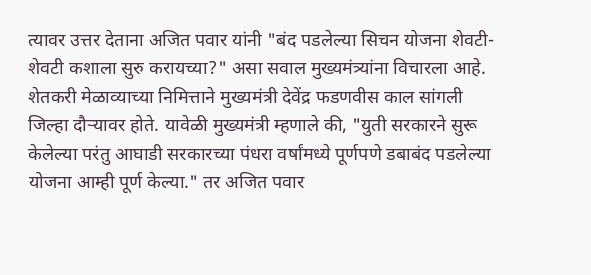त्यावर उत्तर देताना अजित पवार यांनी "बंद पडलेल्या सिचन योजना शेवटी- शेवटी कशाला सुरु करायच्या?" असा सवाल मुख्यमंत्र्यांना विचारला आहे. शेतकरी मेळाव्याच्या निमित्ताने मुख्यमंत्री देवेंद्र फडणवीस काल सांगली जिल्हा दौऱ्यावर होते. यावेळी मुख्यमंत्री म्हणाले की, "युती सरकारने सुरू केलेल्या परंतु आघाडी सरकारच्या पंधरा वर्षांमध्ये पूर्णपणे डबाबंद पडलेल्या योजना आम्ही पूर्ण केल्या." तर अजित पवार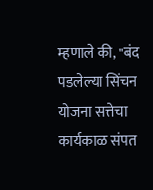म्हणाले की, "बंद पडलेल्या सिंचन योजना सत्तेचा कार्यकाळ संपत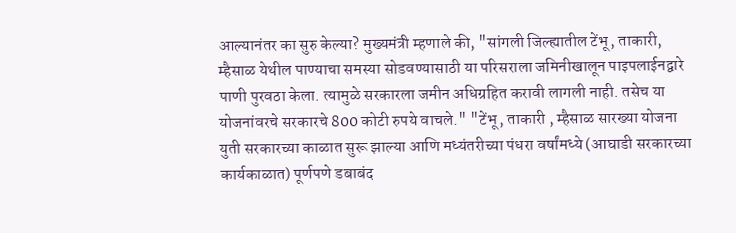आल्यानंतर का सुरु केल्या? मुख्यमंत्री म्हणाले की, "सांगली जिल्ह्यातील टेंभू, ताकारी, म्हैसाळ येथील पाण्याचा समस्या सोडवण्यासाठी या परिसराला जमिनीखालून पाइपलाईनद्वारे पाणी पुरवठा केला. त्यामुळे सरकारला जमीन अधिग्रहित करावी लागली नाही. तसेच या योजनांवरचे सरकारचे 800 कोटी रुपये वाचले." "टेंभू, ताकारी , म्हैसाळ सारख्या योजना युती सरकारच्या काळात सुरू झाल्या आणि मध्यंतरीच्या पंधरा वर्षांमध्ये (आघाडी सरकारच्या कार्यकाळात) पूर्णपणे डबाबंद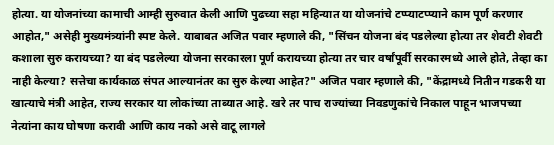होत्या. या योजनांच्या कामाची आम्ही सुरुवात केली आणि पुढच्या सहा महिन्यात या योजनांचे टप्प्याटप्प्याने काम पूर्ण करणार आहोत," असेही मुख्यमंत्र्यांनी स्पष्ट केले. याबाबत अजित पवार म्हणाले की, "सिंचन योजना बंद पडलेल्या होत्या तर शेवटी शेवटी कशाला सुरु करायच्या? या बंद पडलेल्या योजना सरकारला पूर्ण करायच्या होत्या तर चार वर्षांपूर्वी सरकारमध्ये आले होते, तेव्हा का नाही केल्या? सत्तेचा कार्यकाळ संपत आल्यानंतर का सुरु केल्या आहेत?" अजित पवार म्हणाले की, "केंद्रामध्ये नितीन गडकरी या खात्याचे मंत्री आहेत, राज्य सरकार या लोकांच्या ताब्यात आहे. खरे तर पाच राज्यांच्या निवडणुकांचे निकाल पाहून भाजपच्या नेत्यांना काय घोषणा करावी आणि काय नको असे वाटू लागले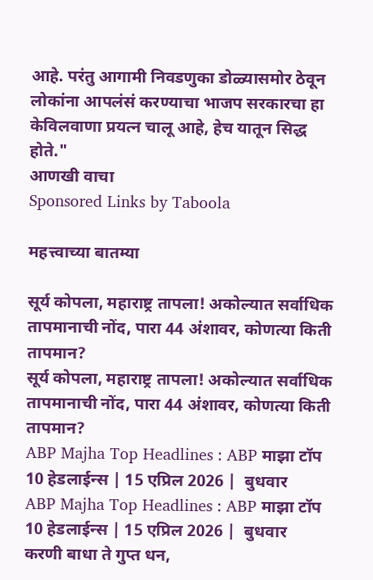आहे. परंतु आगामी निवडणुका डोळ्यासमोर ठेवून लोकांना आपलंसं करण्याचा भाजप सरकारचा हा केविलवाणा प्रयत्न चालू आहे, हेच यातून सिद्ध होते."
आणखी वाचा
Sponsored Links by Taboola

महत्त्वाच्या बातम्या

सूर्य कोपला, महाराष्ट्र तापला! अकोल्यात सर्वाधिक तापमानाची नोंद, पारा 44 अंशावर, कोणत्या किती तापमान?
सूर्य कोपला, महाराष्ट्र तापला! अकोल्यात सर्वाधिक तापमानाची नोंद, पारा 44 अंशावर, कोणत्या किती तापमान?
ABP Majha Top Headlines : ABP माझा टॉप 10 हेडलाईन्स | 15 एप्रिल 2026 |  बुधवार
ABP Majha Top Headlines : ABP माझा टॉप 10 हेडलाईन्स | 15 एप्रिल 2026 |  बुधवार
करणी बाधा ते गुप्त धन,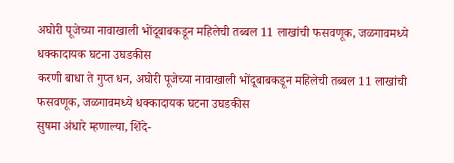अघोरी पूजेच्या नावाखाली भोंदूबाबकडून महिलेची तब्बल 11 लाखांची फसवणूक, जळगावमध्ये धक्कादायक घटना उघडकीस
करणी बाधा ते गुप्त धन, अघोरी पूजेच्या नावाखाली भोंदूबाबकडून महिलेची तब्बल 11 लाखांची फसवणूक, जळगावमध्ये धक्कादायक घटना उघडकीस
सुषमा अंधारे म्हणाल्या, शिंदे-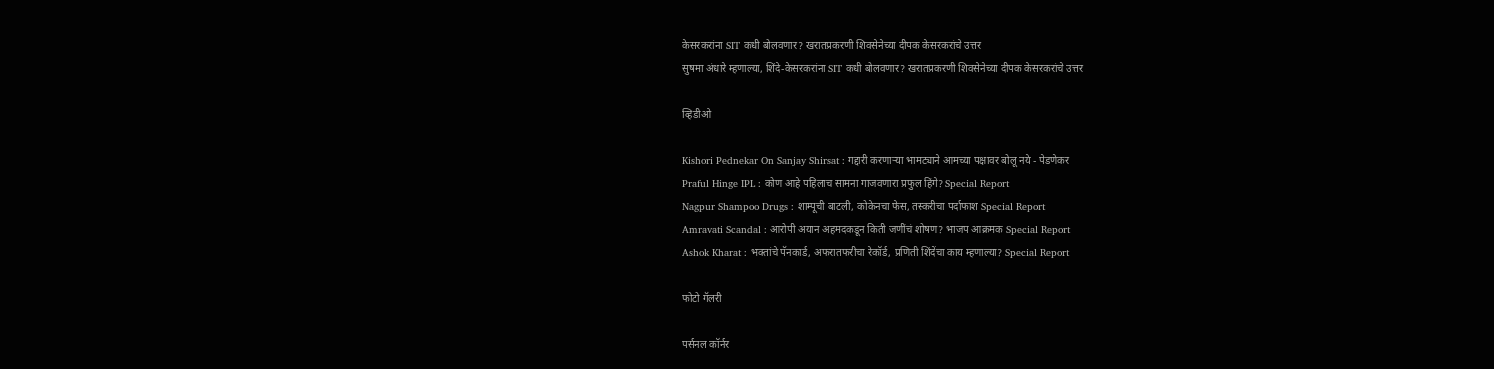केसरकरांना SIT कधी बोलवणार? खरातप्रकरणी शिवसेनेच्या दीपक केसरकरांचे उत्तर
सुषमा अंधारे म्हणाल्या, शिंदे-केसरकरांना SIT कधी बोलवणार? खरातप्रकरणी शिवसेनेच्या दीपक केसरकरांचे उत्तर

व्हिडीओ

Kishori Pednekar On Sanjay Shirsat : गद्दारी करणाऱ्या भामट्याने आमच्या पक्षावर बोलू नये - पेडणेकर
Praful Hinge IPL : कोण आहे पहिलाच सामना गाजवणारा प्रफुल हिंगे? Special Report
Nagpur Shampoo Drugs : शाम्पूची बाटली, कोकेनचा फेस, तस्करीचा पर्दाफाश Special Report
Amravati Scandal : आरोपी अयान अहमदकडून किती जणींचं शोषण? भाजप आक्रमक Special Report
Ashok Kharat : भक्तांचे पॅनकार्ड, अफरातफरीचा रेकॉर्ड, प्रणिती शिंदेंचा काय म्हणाल्या? Special Report

फोटो गॅलरी

पर्सनल कॉर्नर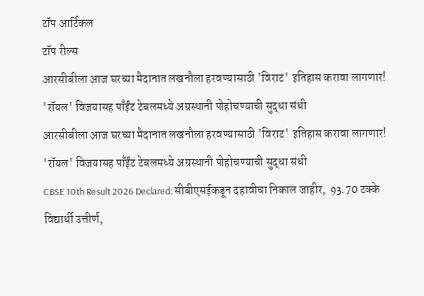टॉप आर्टिकल
टॉप रील्स
आरसीबीला आज घरच्या मैदानात लखनौला हरवण्यासाठी 'विराट' इतिहास करावा लागणार! 'रॉयल' विजयासह पाँईंट टेबलमध्ये अग्रस्थानी पोहोचण्याची सुद्धा संधी
आरसीबीला आज घरच्या मैदानात लखनौला हरवण्यासाठी 'विराट' इतिहास करावा लागणार! 'रॉयल' विजयासह पाँईंट टेबलमध्ये अग्रस्थानी पोहोचण्याची सुद्धा संधी
CBSE 10th Result 2026 Declared: सीबीएसईकडून दहावीचा निकाल जाहीर,  93.70 टक्के विद्यार्थी उत्तीर्ण,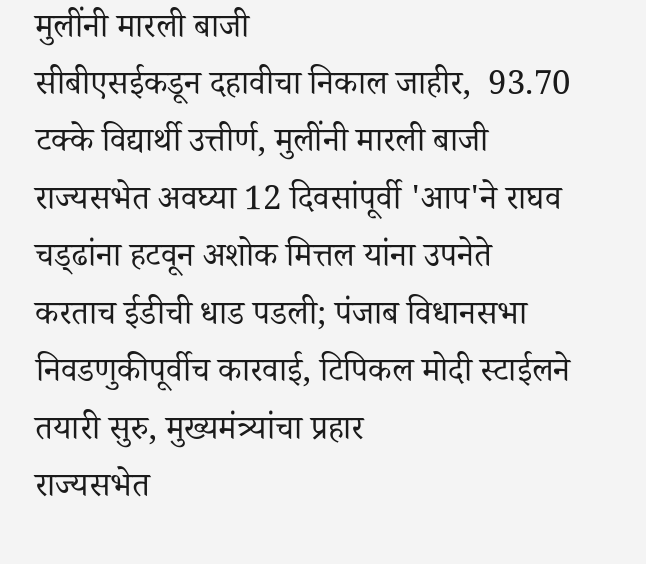मुलींनी मारली बाजी
सीबीएसईकडून दहावीचा निकाल जाहीर,  93.70 टक्के विद्यार्थी उत्तीर्ण, मुलींनी मारली बाजी
राज्यसभेत अवघ्या 12 दिवसांपूर्वी 'आप'ने राघव चड्‌ढांना हटवून अशोक मित्तल यांना उपनेते करताच ईडीची धाड पडली; पंजाब विधानसभा निवडणुकीपूर्वीच कारवाई, टिपिकल मोदी स्टाईलने तयारी सुरु, मुख्यमंत्र्यांचा प्रहार
राज्यसभेत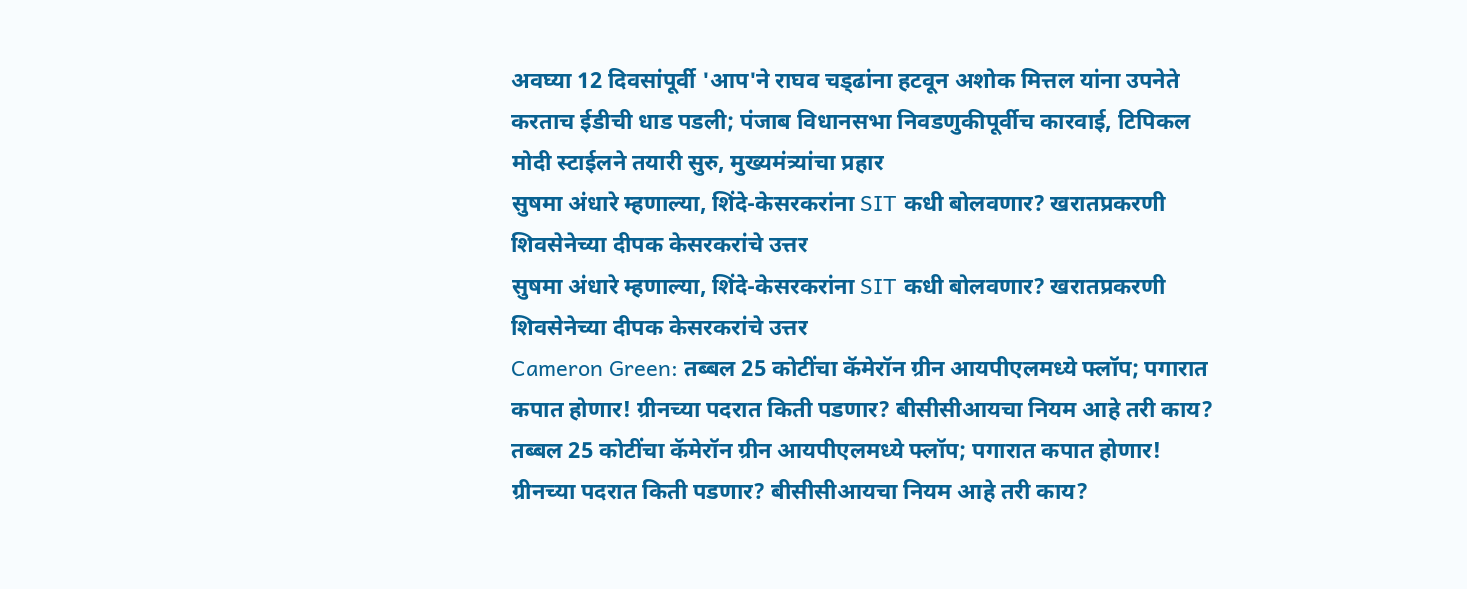अवघ्या 12 दिवसांपूर्वी 'आप'ने राघव चड्‌ढांना हटवून अशोक मित्तल यांना उपनेते करताच ईडीची धाड पडली; पंजाब विधानसभा निवडणुकीपूर्वीच कारवाई, टिपिकल मोदी स्टाईलने तयारी सुरु, मुख्यमंत्र्यांचा प्रहार
सुषमा अंधारे म्हणाल्या, शिंदे-केसरकरांना SIT कधी बोलवणार? खरातप्रकरणी शिवसेनेच्या दीपक केसरकरांचे उत्तर
सुषमा अंधारे म्हणाल्या, शिंदे-केसरकरांना SIT कधी बोलवणार? खरातप्रकरणी शिवसेनेच्या दीपक केसरकरांचे उत्तर
Cameron Green: तब्बल 25 कोटींचा कॅमेरॉन ग्रीन आयपीएलमध्ये फ्लॉप; पगारात कपात होणार! ग्रीनच्या पदरात किती पडणार? बीसीसीआयचा नियम आहे तरी काय?
तब्बल 25 कोटींचा कॅमेरॉन ग्रीन आयपीएलमध्ये फ्लॉप; पगारात कपात होणार! ग्रीनच्या पदरात किती पडणार? बीसीसीआयचा नियम आहे तरी काय?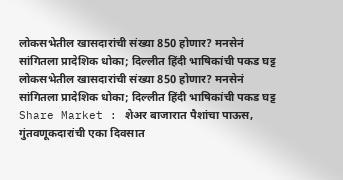लोकसभेतील खासदारांची संख्या 850 होणार? मनसेनं सांगितला प्रादेशिक धोका; दिल्लीत हिंदी भाषिकांची पकड घट्ट
लोकसभेतील खासदारांची संख्या 850 होणार? मनसेनं सांगितला प्रादेशिक धोका; दिल्लीत हिंदी भाषिकांची पकड घट्ट
Share Market : शेअर बाजारात पैशांचा पाऊस, गुंतवणूकदारांची एका दिवसात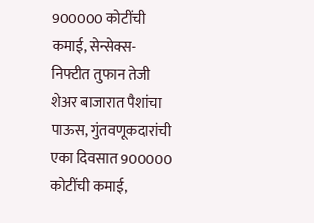900000 कोटींची कमाई, सेन्सेक्स- निफ्टीत तुफान तेजी
शेअर बाजारात पैशांचा पाऊस, गुंतवणूकदारांची एका दिवसात 900000 कोटींची कमाई,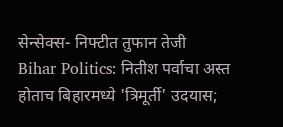सेन्सेक्स- निफ्टीत तुफान तेजी
Bihar Politics: नितीश पर्वाचा अस्त होताच बिहारमध्ये 'त्रिमूर्ती' उदयास;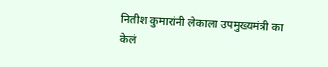नितीश कुमारांनी लेकाला उपमुख्यमंत्री का केलं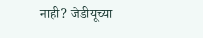नाही? जेडीयूच्या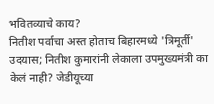भवितव्याचे काय?
नितीश पर्वाचा अस्त होताच बिहारमध्ये 'त्रिमूर्ती' उदयास; नितीश कुमारांनी लेकाला उपमुख्यमंत्री का केलं नाही? जेडीयूच्या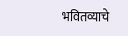भवितव्याचे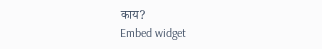काय?
Embed widget